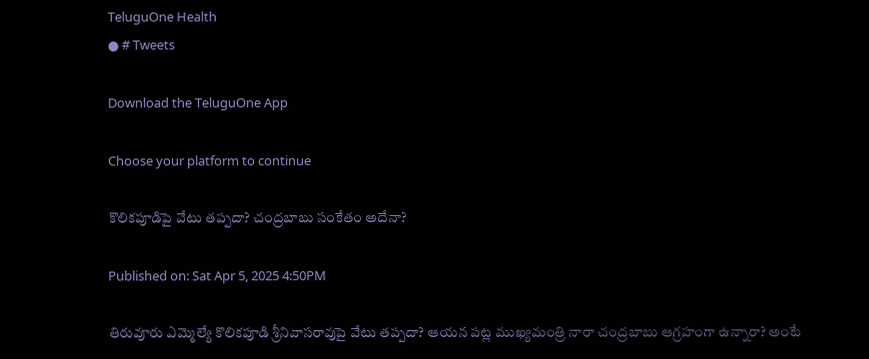TeluguOne Health
● # Tweets

Download the TeluguOne App

Choose your platform to continue

కొలికపూడిపై వేటు తప్పదా? చంద్రబాబు సంకేతం అదేనా?

Published on: Sat Apr 5, 2025 4:50PM

తిరువూరు ఎమ్మెల్యే కొలికపూడి శ్రీనివాసరావుపై వేటు తప్పదా? ఆయన పట్ల ముఖ్యమంత్రి నారా చంద్రబాబు ఆగ్రహంగా ఉన్నారా? అంటే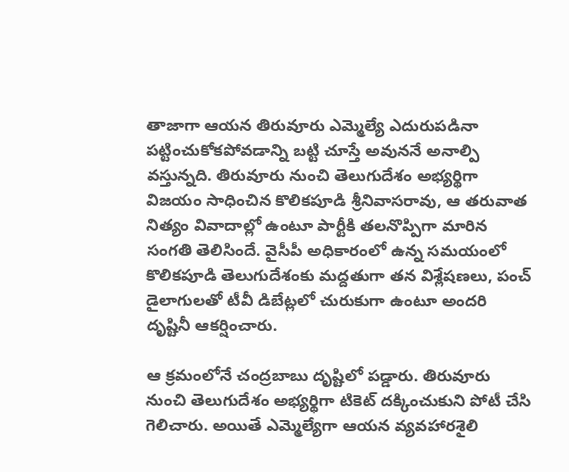తాజాగా ఆయన తిరువూరు ఎమ్మెల్యే ఎదురుపడినా పట్టించుకోకపోవడాన్ని బట్టి చూస్తే అవుననే అనాల్పి వస్తున్నది. తిరువూరు నుంచి తెలుగుదేశం అభ్యర్థిగా విజయం సాధించిన కొలికపూడి శ్రీనివాసరావు, ఆ తరువాత నిత్యం వివాదాల్లో ఉంటూ పార్టీకి తలనొప్పిగా మారిన సంగతి తెలిసిందే. వైసీపీ అధికారంలో ఉన్న సమయంలో కొలికపూడి తెలుగుదేశంకు మద్దతుగా తన విశ్లేషణలు, పంచ్ డైలాగులతో టీవీ డిబేట్లలో చురుకుగా ఉంటూ అందరి దృష్టినీ ఆకర్షించారు.

ఆ క్రమంలోనే చంద్రబాబు దృష్టిలో పడ్డారు. తిరువూరు నుంచి తెలుగుదేశం అభ్యర్థిగా టికెట్ దక్కించుకుని పోటీ చేసి గెలిచారు. అయితే ఎమ్మెల్యేగా ఆయన వ్యవహారశైలి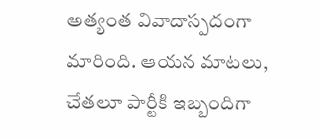అత్యంత వివాదాస్పదంగా మారింది. ఆయన మాటలు, చేతలూ పార్టీకి ఇబ్బందిగా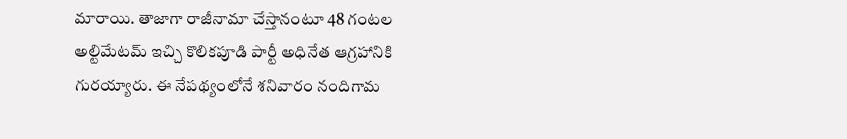మారాయి. తాజాగా రాజీనామా చేస్తానంటూ 48 గంటల అల్టిమేటమ్ ఇచ్చి కొలికపూడి పార్టీ అధినేత ఆగ్రహానికి గురయ్యారు. ఈ నేపథ్యంలోనే శనివారం నందిగామ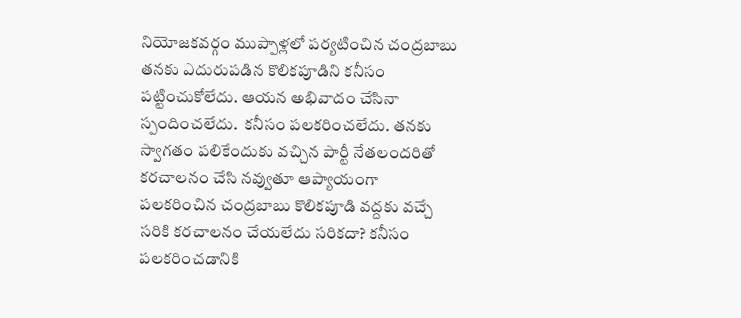నియోజకవర్గం ముప్పాళ్లలో పర్యటించిన చంద్రబాబు తనకు ఎదురుపడిన కొలికపూడిని కనీసం పట్టించుకోలేదు. ఆయన అభివాదం చేసినా స్పందించలేదు.  కనీసం పలకరించలేదు. తనకు స్వాగతం పలికేందుకు వచ్చిన పార్టీ నేతలందరితో కరచాలనం చేసి నవ్వుతూ ఆప్యాయంగా పలకరించిన చంద్రబాబు కొలికపూడి వద్దకు వచ్చే సరికి కరచాలనం చేయలేదు సరికదా? కనీసం పలకరించడానికి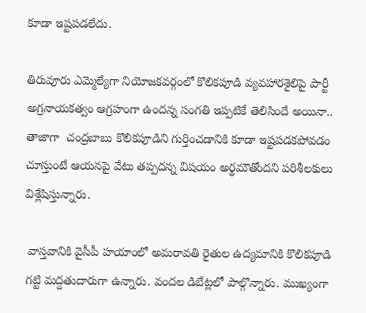కూడా ఇష్టపడలేదు.

తిరువూరు ఎమ్మెల్యేగా నియోజకవర్గంలో కొలికపూడి వ్యవహారశైలిపై పార్టీ అగ్రనాయకత్వం ఆగ్రహంగా ఉందన్న సంగతి ఇప్పటికే తెలిసిందే అయినా.. తాజాగా  చంద్రబాబు కొలికపూడిని గుర్తించడానికి కూడా ఇష్టపడకపోవడం చూస్తుంటే ఆయనపై వేటు తప్పదన్న విషయం అర్థమౌతోందని పరిశీలకులు విశ్లేషిస్తున్నారు.

 వాస్తవానికి వైసీపీ హయాంలో అమరావతి రైతుల ఉద్యమానికి కొలికపూడి గట్టి మద్దతుదారుగా ఉన్నారు. వందల డిబేట్లలో పాల్గొన్నారు. ముఖ్యంగా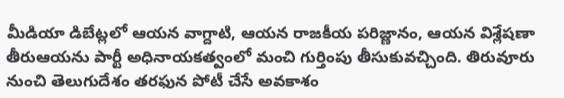మీడియా డిబేట్లలో ఆయన వాగ్దాటి, ఆయన రాజకీయ పరిజ్ణానం, ఆయన విశ్లేషణా తీరుఆయను పార్టీ అధినాయకత్వంలో మంచి గుర్తింపు తీసుకువచ్చింది. తిరువూరు నుంచి తెలుగుదేశం తరఫున పోటీ చేసే అవకాశం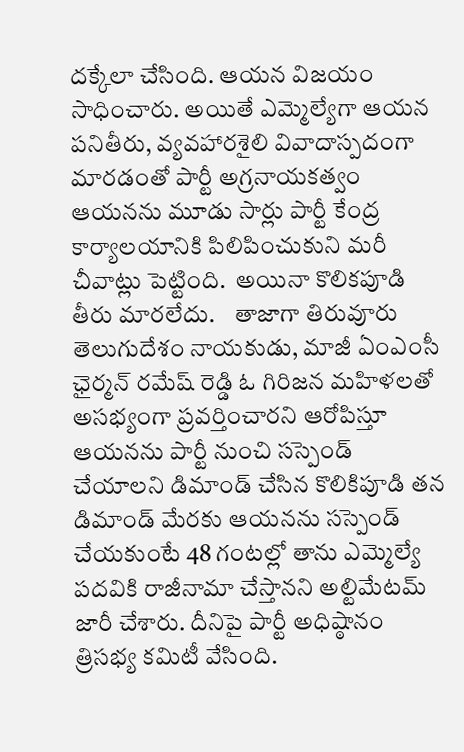దక్కేలా చేసింది. ఆయన విజయం సాధించారు. అయితే ఎమ్మెల్యేగా ఆయన పనితీరు, వ్యవహారశైలి వివాదాస్పదంగా మారడంతో పార్టీ అగ్రనాయకత్వం ఆయనను మూడు సార్లు పార్టీ కేంద్ర కార్యాలయానికి పిలిపించుకుని మరీ చీవాట్లు పెట్టింది.  అయినా కొలికపూడి తీరు మారలేదు.    తాజాగా తిరువూరు  తెలుగుదేశం నాయకుడు, మాజీ ఏంఎంసీ ఛైర్మన్‌ రమేష్‌ రెడ్డి ఓ గిరిజన మహిళలతో అసభ్యంగా ప్రవర్తించారని ఆరోపిస్తూ ఆయనను పార్టీ నుంచి సస్పెండ్ చేయాలని డిమాండ్ చేసిన కొలికిపూడి తన డిమాండ్ మేరకు ఆయనను సస్పెండ్ చేయకుంటే 48 గంటల్లో తాను ఎమ్మెల్యే పదవికి రాజీనామా చేస్తానని అల్టిమేటమ్ జారీ చేశారు. దీనిపై పార్టీ అధిష్ఠానం త్రిసభ్య కమిటీ వేసింది.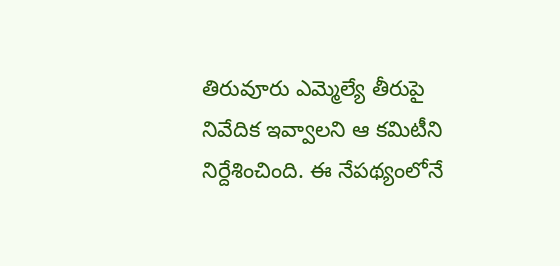తిరువూరు ఎమ్మెల్యే తీరుపై నివేదిక ఇవ్వాలని ఆ కమిటీని నిర్దేశించింది. ఈ నేపథ్యంలోనే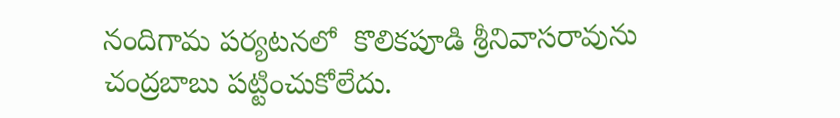నందిగామ పర్యటనలో  కొలికపూడి శ్రీనివాసరావును చంద్రబాబు పట్టించుకోలేదు.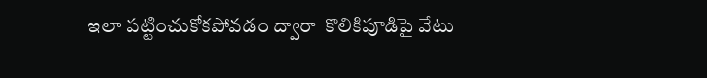ఇలా పట్టించుకోకపోవడం ద్వారా  కొలికిపూడిపై వేటు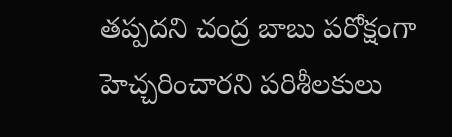తప్పదని చంద్ర బాబు పరోక్షంగా హెచ్చరించారని పరిశీలకులు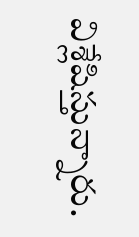విశ్లేషిస్తున్నారు.